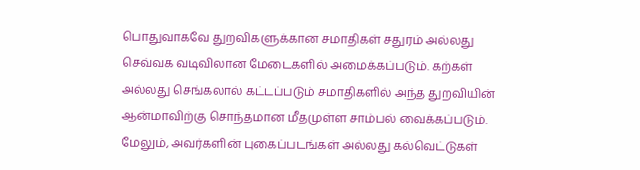பொதுவாகவே துறவிகளுக்கான சமாதிகள் சதுரம் அல்லது செவ்வக வடிவிலான மேடைகளில் அமைக்கப்படும். கற்கள் அல்லது செங்கலால் கட்டப்படும் சமாதிகளில் அந்த துறவியின் ஆன்மாவிற்கு சொந்தமான மீதமுள்ள சாம்பல் வைக்கப்படும்.
மேலும், அவர்களின் புகைப்படங்கள் அல்லது கல்வெட்டுகள்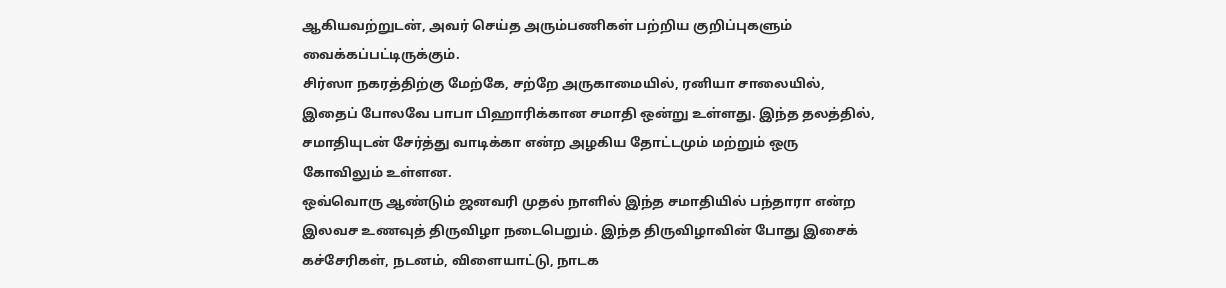ஆகியவற்றுடன், அவர் செய்த அரும்பணிகள் பற்றிய குறிப்புகளும் வைக்கப்பட்டிருக்கும்.
சிர்ஸா நகரத்திற்கு மேற்கே, சற்றே அருகாமையில், ரனியா சாலையில், இதைப் போலவே பாபா பிஹாரிக்கான சமாதி ஒன்று உள்ளது. இந்த தலத்தில், சமாதியுடன் சேர்த்து வாடிக்கா என்ற அழகிய தோட்டமும் மற்றும் ஒரு கோவிலும் உள்ளன.
ஒவ்வொரு ஆண்டும் ஜனவரி முதல் நாளில் இந்த சமாதியில் பந்தாரா என்ற இலவச உணவுத் திருவிழா நடைபெறும். இந்த திருவிழாவின் போது இசைக் கச்சேரிகள், நடனம், விளையாட்டு, நாடக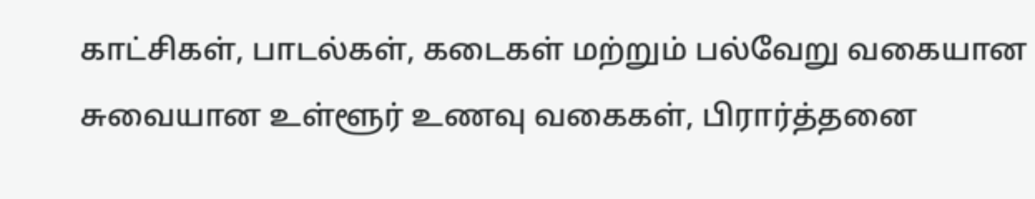காட்சிகள், பாடல்கள், கடைகள் மற்றும் பல்வேறு வகையான சுவையான உள்ளூர் உணவு வகைகள், பிரார்த்தனை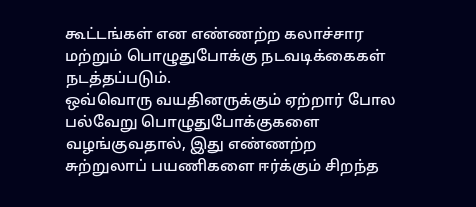கூட்டங்கள் என எண்ணற்ற கலாச்சார மற்றும் பொழுதுபோக்கு நடவடிக்கைகள் நடத்தப்படும்.
ஒவ்வொரு வயதினருக்கும் ஏற்றார் போல பல்வேறு பொழுதுபோக்குகளை வழங்குவதால், இது எண்ணற்ற சுற்றுலாப் பயணிகளை ஈர்க்கும் சிறந்த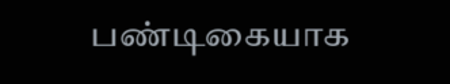பண்டிகையாக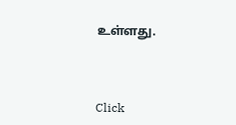உள்ளது.



Click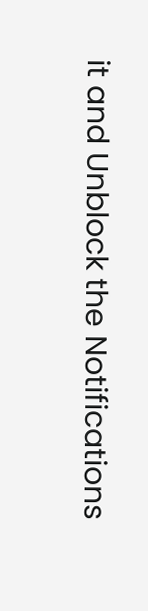it and Unblock the Notifications